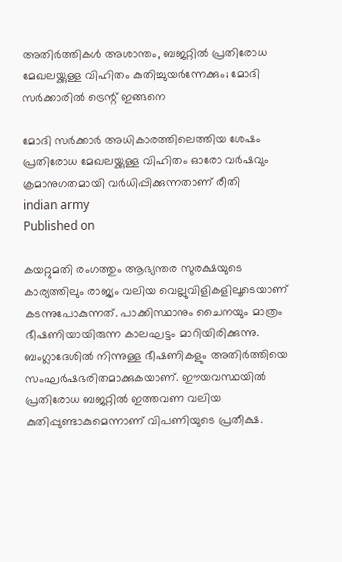അതിര്‍ത്തികള്‍ അശാന്തം, ബജറ്റില്‍ പ്രതിരോധ മേഖലയ്ക്കുള്ള വിഹിതം കുതിച്ചുയര്‍ന്നേക്കും; മോദി സര്‍ക്കാരില്‍ ട്രെന്റ് ഇങ്ങനെ

മോദി സര്‍ക്കാര്‍ അധികാരത്തിലെത്തിയ ശേഷം പ്രതിരോധ മേഖലയ്ക്കുള്ള വിഹിതം ഓരോ വര്‍ഷവും ക്രമാനുഗതമായി വര്‍ധിപ്പിക്കുന്നതാണ് രീതി
indian army
Published on

കയറ്റുമതി രംഗത്തും ആഭ്യന്തര സുരക്ഷയുടെ കാര്യത്തിലും രാജ്യം വലിയ വെല്ലുവിളികളിലൂടെയാണ് കടന്നുപോകുന്നത്. പാക്കിസ്ഥാനും ചൈനയും മാത്രം ഭീഷണിയായിരുന്ന കാലഘട്ടം മാറിയിരിക്കുന്നു. ബംഗ്ലാദേശില്‍ നിന്നുള്ള ഭീഷണികളും അതിര്‍ത്തിയെ സംഘര്‍ഷഭരിതമാക്കുകയാണ്. ഈയവസ്ഥയില്‍ പ്രതിരോധ ബജറ്റില്‍ ഇത്തവണ വലിയ കുതിപ്പുണ്ടാകുമെന്നാണ് വിപണിയുടെ പ്രതീക്ഷ.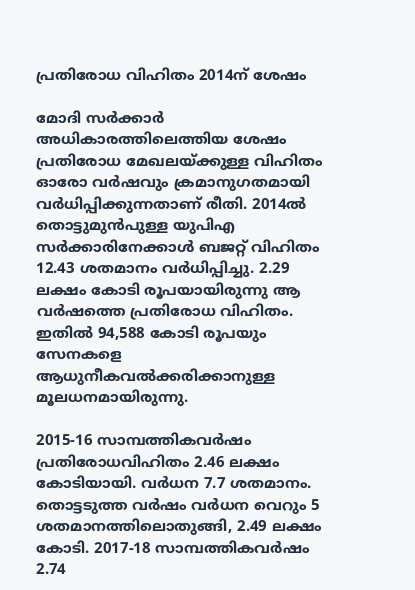പ്രതിരോധ വിഹിതം 2014ന് ശേഷം

മോദി സര്‍ക്കാര്‍ അധികാരത്തിലെത്തിയ ശേഷം പ്രതിരോധ മേഖലയ്ക്കുള്ള വിഹിതം ഓരോ വര്‍ഷവും ക്രമാനുഗതമായി വര്‍ധിപ്പിക്കുന്നതാണ് രീതി. 2014ല്‍ തൊട്ടുമുന്‍പുള്ള യുപിഎ സര്‍ക്കാരിനേക്കാള്‍ ബജറ്റ് വിഹിതം 12.43 ശതമാനം വര്‍ധിപ്പിച്ചു. 2.29 ലക്ഷം കോടി രൂപയായിരുന്നു ആ വര്‍ഷത്തെ പ്രതിരോധ വിഹിതം. ഇതില്‍ 94,588 കോടി രൂപയും സേനകളെ ആധുനീകവല്‍ക്കരിക്കാനുള്ള മൂലധനമായിരുന്നു.

2015-16 സാമ്പത്തികവര്‍ഷം പ്രതിരോധവിഹിതം 2.46 ലക്ഷം കോടിയായി. വര്‍ധന 7.7 ശതമാനം. തൊട്ടടുത്ത വര്‍ഷം വര്‍ധന വെറും 5 ശതമാനത്തിലൊതുങ്ങി, 2.49 ലക്ഷം കോടി. 2017-18 സാമ്പത്തികവര്‍ഷം 2.74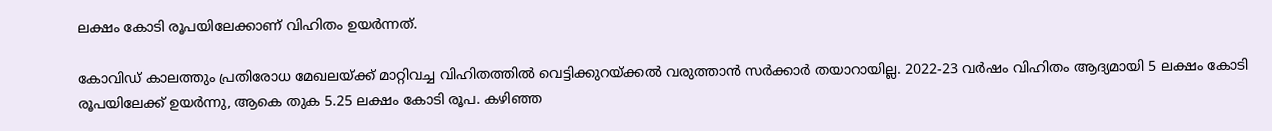ലക്ഷം കോടി രൂപയിലേക്കാണ് വിഹിതം ഉയര്‍ന്നത്.

കോവിഡ് കാലത്തും പ്രതിരോധ മേഖലയ്ക്ക് മാറ്റിവച്ച വിഹിതത്തില്‍ വെട്ടിക്കുറയ്ക്കല്‍ വരുത്താന്‍ സര്‍ക്കാര്‍ തയാറായില്ല. 2022-23 വര്‍ഷം വിഹിതം ആദ്യമായി 5 ലക്ഷം കോടി രൂപയിലേക്ക് ഉയര്‍ന്നു, ആകെ തുക 5.25 ലക്ഷം കോടി രൂപ. കഴിഞ്ഞ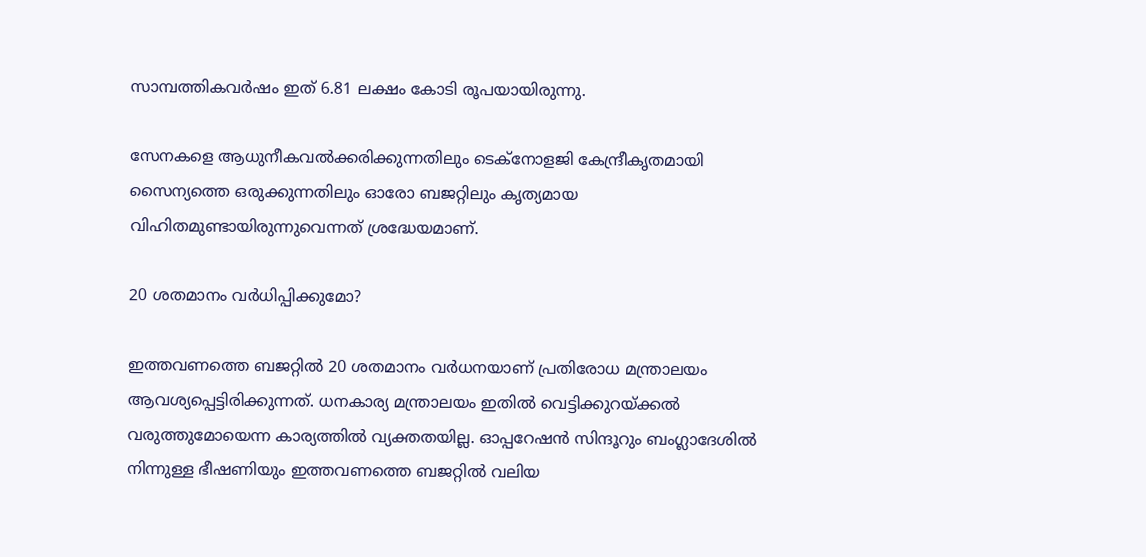സാമ്പത്തികവര്‍ഷം ഇത് 6.81 ലക്ഷം കോടി രൂപയായിരുന്നു.

സേനകളെ ആധുനീകവല്‍ക്കരിക്കുന്നതിലും ടെക്‌നോളജി കേന്ദ്രീകൃതമായി സൈന്യത്തെ ഒരുക്കുന്നതിലും ഓരോ ബജറ്റിലും കൃത്യമായ വിഹിതമുണ്ടായിരുന്നുവെന്നത് ശ്രദ്ധേയമാണ്.

20 ശതമാനം വര്‍ധിപ്പിക്കുമോ?

ഇത്തവണത്തെ ബജറ്റില്‍ 20 ശതമാനം വര്‍ധനയാണ് പ്രതിരോധ മന്ത്രാലയം ആവശ്യപ്പെട്ടിരിക്കുന്നത്. ധനകാര്യ മന്ത്രാലയം ഇതില്‍ വെട്ടിക്കുറയ്ക്കല്‍ വരുത്തുമോയെന്ന കാര്യത്തില്‍ വ്യക്തതയില്ല. ഓപ്പറേഷന്‍ സിന്ദൂറും ബംഗ്ലാദേശില്‍ നിന്നുള്ള ഭീഷണിയും ഇത്തവണത്തെ ബജറ്റില്‍ വലിയ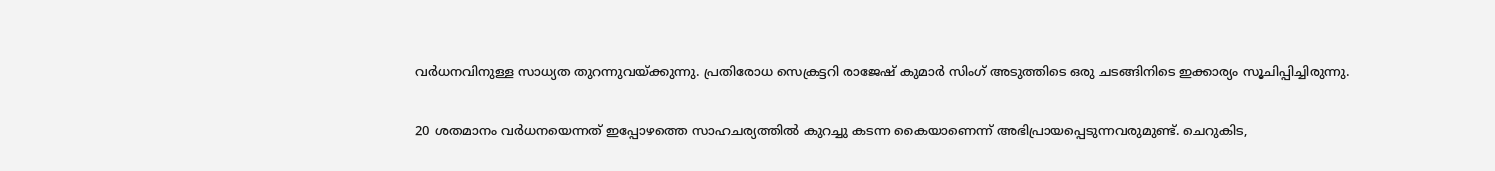വര്‍ധനവിനുള്ള സാധ്യത തുറന്നുവയ്ക്കുന്നു. പ്രതിരോധ സെക്രട്ടറി രാജേഷ് കുമാര്‍ സിംഗ് അടുത്തിടെ ഒരു ചടങ്ങിനിടെ ഇക്കാര്യം സൂചിപ്പിച്ചിരുന്നു.

20 ശതമാനം വര്‍ധനയെന്നത് ഇപ്പോഴത്തെ സാഹചര്യത്തില്‍ കുറച്ചു കടന്ന കൈയാണെന്ന് അഭിപ്രായപ്പെടുന്നവരുമുണ്ട്. ചെറുകിട,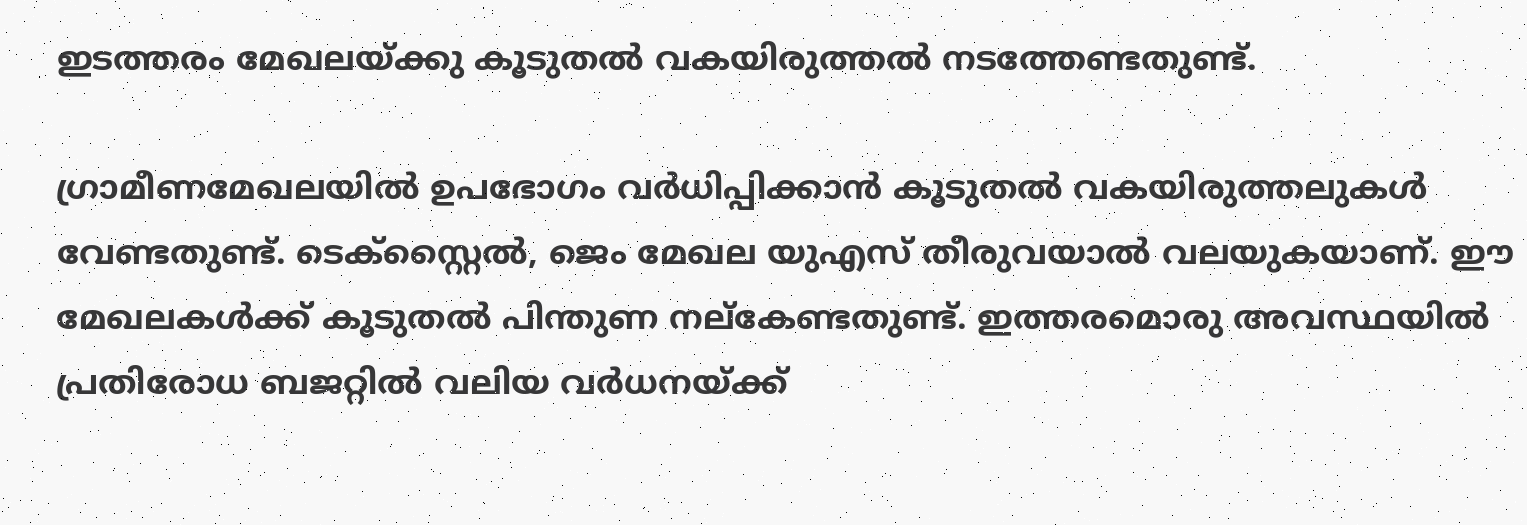ഇടത്തരം മേഖലയ്ക്കു കൂടുതല്‍ വകയിരുത്തല്‍ നടത്തേണ്ടതുണ്ട്.

ഗ്രാമീണമേഖലയില്‍ ഉപഭോഗം വര്‍ധിപ്പിക്കാന്‍ കൂടുതല്‍ വകയിരുത്തലുകള്‍ വേണ്ടതുണ്ട്. ടെക്‌സ്റ്റൈല്‍, ജെം മേഖല യുഎസ് തീരുവയാല്‍ വലയുകയാണ്. ഈ മേഖലകള്‍ക്ക് കൂടുതല്‍ പിന്തുണ നല്‌കേണ്ടതുണ്ട്. ഇത്തരമൊരു അവസ്ഥയില്‍ പ്രതിരോധ ബജറ്റില്‍ വലിയ വര്‍ധനയ്ക്ക്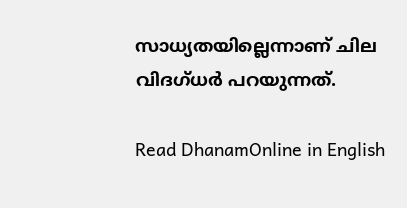സാധ്യതയില്ലെന്നാണ് ചില വിദഗ്ധര്‍ പറയുന്നത്.

Read DhanamOnline in English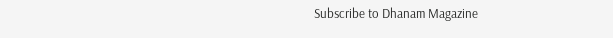Subscribe to Dhanam Magazine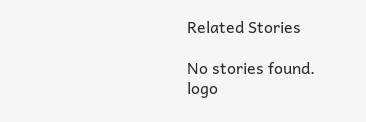Related Stories

No stories found.
logo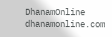DhanamOnline
dhanamonline.com